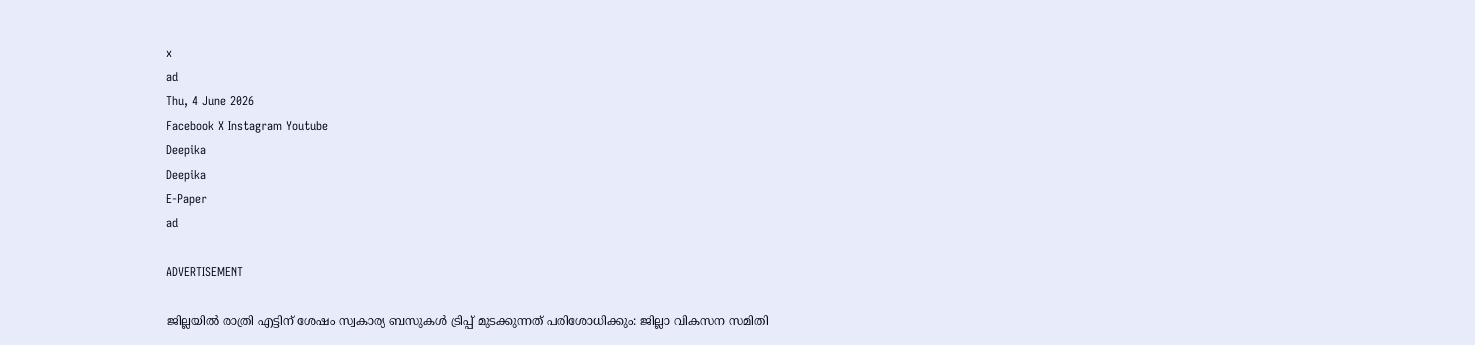x
ad
Thu, 4 June 2026
Facebook X Instagram Youtube
Deepika
Deepika
E-Paper
ad

ADVERTISEMENT

ജില്ലയിൽ രാത്രി എട്ടിന് ശേഷം സ്വകാര്യ ബസുകൾ ട്രിപ്പ് മുടക്കുന്നത് പരിശോധിക്കും: ജില്ലാ വികസന സമിതി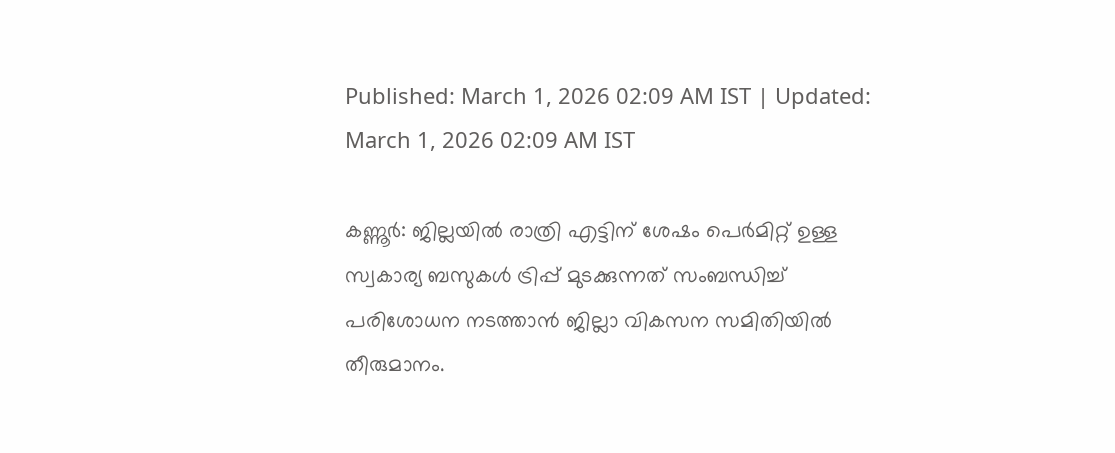Published: March 1, 2026 02:09 AM IST | Updated: March 1, 2026 02:09 AM IST

കണ്ണൂർ: ജില്ലയിൽ രാത്രി എട്ടിന് ശേഷം പെർമിറ്റ് ഉള്ള സ്വകാര്യ ബസുകൾ ട്രിപ്പ് മുടക്കുന്നത് സംബന്ധിച്ച് പരിശോധന നടത്താൻ ജില്ലാ വികസന സമിതിയിൽ തീരുമാനം.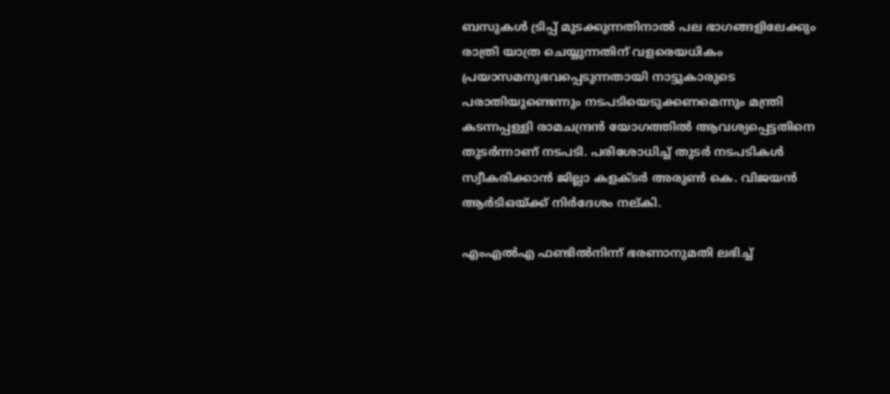ബസുകൾ ട്രിപ്പ് മുടക്കുന്നതിനാൽ പല ഭാഗങ്ങളിലേക്കും രാത്രി യാത്ര ചെയ്യുന്നതിന് വളരെയധികം പ്രയാസമനുഭവപ്പെടുന്നതായി നാട്ടുകാരുടെ പരാതിയുണ്ടെന്നും നടപടിയെടുക്കണമെന്നും മന്ത്രി കടന്നപ്പള്ളി രാമചന്ദ്രൻ യോഗത്തിൽ ആവശ്യപ്പെട്ടതിനെ തുടർന്നാണ് നടപടി. പരിശോധിച്ച് തുടർ നടപടികൾ സ്വീകരിക്കാൻ ജില്ലാ കളക്ടർ അരുൺ കെ. വിജയൻ ആർടിഒയ്ക്ക് നിർദേശം നല്കി.

എംഎൽഎ ഫണ്ടിൽനിന്ന് ഭരണാനുമതി ലഭിച്ച്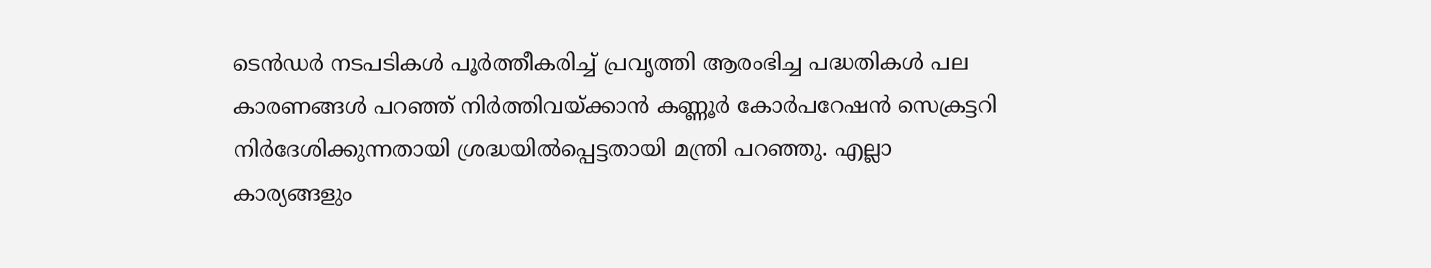ടെൻഡർ നടപടികൾ പൂർത്തീകരിച്ച് പ്രവൃത്തി ആരംഭിച്ച പദ്ധതികൾ പല കാരണങ്ങൾ പറഞ്ഞ് നിർത്തിവയ്ക്കാൻ കണ്ണൂർ കോർപറേഷൻ സെക്രട്ടറി നിർദേശിക്കുന്നതായി ശ്രദ്ധയിൽപ്പെട്ടതായി മന്ത്രി പറഞ്ഞു. എല്ലാ കാര്യങ്ങളും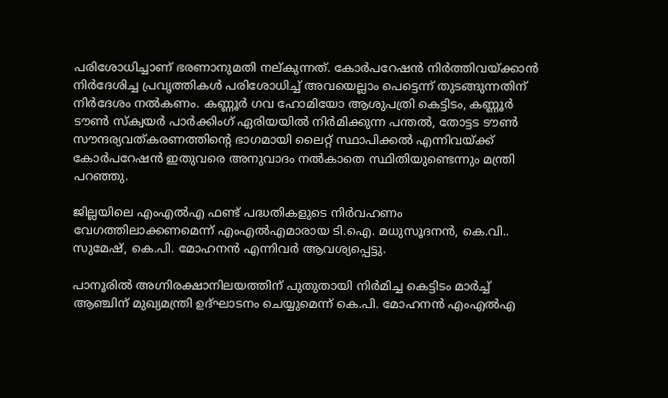പരിശോധിച്ചാണ് ഭരണാനുമതി നല്കുന്നത്. കോർപറേഷൻ നിർത്തിവയ്ക്കാൻ നിർദേശിച്ച പ്രവൃത്തികൾ പരിശോധിച്ച് അവയെല്ലാം പെട്ടെന്ന് തുടങ്ങുന്നതിന് നിർദേശം നൽകണം. കണ്ണൂർ ഗവ ഹോമിയോ ആശുപത്രി കെട്ടിടം, കണ്ണൂർ ടൗൺ സ്‌ക്വയർ പാർക്കിംഗ് ഏരിയയിൽ നിർമിക്കുന്ന പന്തൽ, തോട്ടട ടൗൺ സൗന്ദര്യവത്കരണത്തിന്‍റെ ഭാഗമായി ലൈറ്റ് സ്ഥാപിക്കൽ എന്നിവയ്ക്ക് കോർപറേഷൻ ഇതുവരെ അനുവാദം നൽകാതെ സ്ഥിതിയുണ്ടെന്നും മന്ത്രി പറഞ്ഞു.

ജില്ലയിലെ എംഎൽഎ ഫണ്ട് പദ്ധതികളുടെ നിർവഹണം വേഗത്തിലാക്കണമെന്ന് എംഎൽഎമാരായ ടി.ഐ. മധുസൂദനൻ, കെ.വി.. സുമേഷ്, കെ.പി. മോഹനൻ എന്നിവർ ആവശ്യപ്പെട്ടു.

പാനൂരിൽ അഗ്നിരക്ഷാനിലയത്തിന് പുതുതായി നിർമിച്ച കെട്ടിടം മാർച്ച് ആഞ്ചിന് മുഖ്യമന്ത്രി ഉദ്ഘാടനം ചെയ്യുമെന്ന് കെ.പി. മോഹനൻ എംഎൽഎ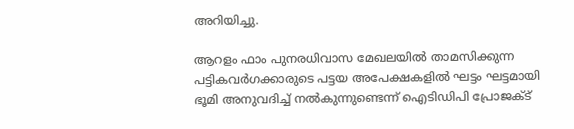അറിയിച്ചു.

ആറളം ഫാം പുനരധിവാസ മേഖലയിൽ താമസിക്കുന്ന പട്ടികവർഗക്കാരുടെ പട്ടയ അപേക്ഷകളിൽ ഘട്ടം ഘട്ടമായി ഭൂമി അനുവദിച്ച് നൽകുന്നുണ്ടെന്ന് ഐടിഡിപി പ്രോജക്ട്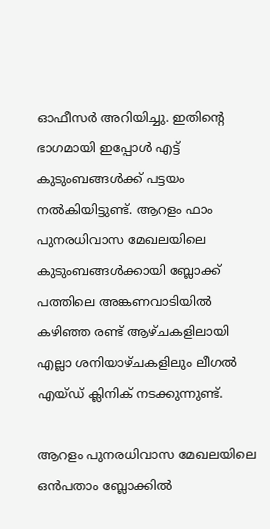ഓഫീസർ അറിയിച്ചു. ഇതിന്‍റെ ഭാഗമായി ഇപ്പോൾ എട്ട് കുടുംബങ്ങൾക്ക് പട്ടയം നൽകിയിട്ടുണ്ട്. ആറളം ഫാം പുനരധിവാസ മേഖലയിലെ കുടുംബങ്ങൾക്കായി ബ്ലോക്ക് പത്തിലെ അങ്കണവാടിയിൽ കഴിഞ്ഞ രണ്ട് ആഴ്ചകളിലായി എല്ലാ ശനിയാഴ്ചകളിലും ലീഗൽ എയ്ഡ് ക്ലിനിക് നടക്കുന്നുണ്ട്.

ആറളം പുനരധിവാസ മേഖലയിലെ ഒൻപതാം ബ്ലോക്കിൽ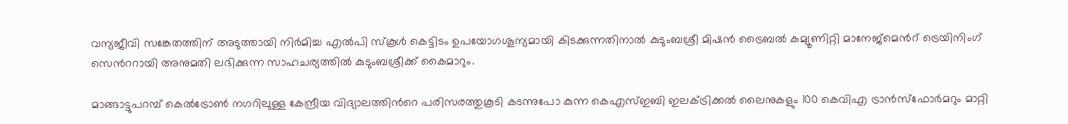വന്യജീവി സങ്കേതത്തിന് അടുത്തായി നിർമിച്ച എൽപി സ്‌കൂൾ കെട്ടിടം ഉപയോഗശൂന്യമായി കിടക്കുന്നതിനാൽ കുടുംബശ്രീ മിഷൻ ട്രൈബൽ കമ്യൂണിറ്റി മാനേജ്മെന്‍റ് ട്രെയിനിംഗ് സെന്‍ററായി അനുമതി ലഭിക്കുന്ന സാഹചര്യത്തിൽ കുടുംബശ്രീക്ക് കൈമാറും.

മാങ്ങാട്ടുപറമ്പ് കെൽട്രോൺ നഗറിലുള്ള കേന്ദ്രീയ വിദ്യാലത്തിന്‍റെ പരിസരത്തുകൂടി കടന്നുപോ കുന്ന കെഎസ്ഇബി ഇലക്ട്രിക്കൽ ലൈനുകളും 100 കെവിഎ ട്രാൻസ്ഫോർമറും മാറ്റി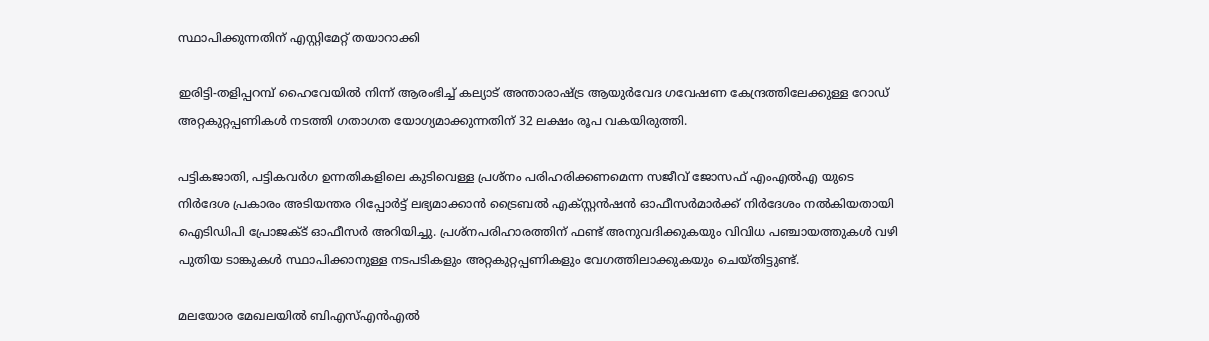സ്ഥാപിക്കുന്നതിന് എസ്റ്റിമേറ്റ് തയാറാക്കി

ഇരിട്ടി-തളിപ്പറമ്പ് ഹൈവേയിൽ നിന്ന് ആരംഭിച്ച് കല്യാട് അന്താരാഷ്ട്ര ആയുർവേദ ഗവേഷണ കേന്ദ്രത്തിലേക്കുള്ള റോഡ് അറ്റകുറ്റപ്പണികൾ നടത്തി ഗതാഗത യോഗ്യമാക്കുന്നതിന് 32 ലക്ഷം രൂപ വകയിരുത്തി.

പട്ടികജാതി, പട്ടികവർഗ ഉന്നതികളിലെ കുടിവെള്ള പ്രശ്നം പരിഹരിക്കണമെന്ന സജീവ് ജോസഫ് എംഎൽഎ യുടെ നിർദേശ പ്രകാരം അടിയന്തര റിപ്പോർട്ട് ലഭ്യമാക്കാൻ ട്രൈബൽ എക്സ്റ്റൻഷൻ ഓഫീസർമാർക്ക് നിർദേശം നൽകിയതായി ഐടിഡിപി പ്രോജക്ട് ഓഫീസർ അറിയിച്ചു. പ്രശ്നപരിഹാരത്തിന് ഫണ്ട് അനുവദിക്കുകയും വിവിധ പഞ്ചായത്തുകൾ വഴി പുതിയ ടാങ്കുകൾ സ്ഥാപിക്കാനുള്ള നടപടികളും അറ്റകുറ്റപ്പണികളും വേഗത്തിലാക്കുകയും ചെയ്തിട്ടുണ്ട്.

മലയോര മേഖലയിൽ ബിഎസ്എൻഎൽ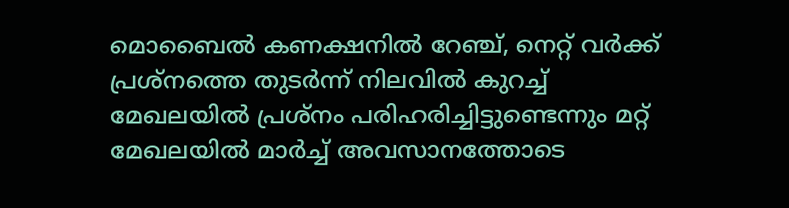മൊബൈൽ കണക്ഷനിൽ റേഞ്ച്, നെറ്റ് വർക്ക് പ്രശ്നത്തെ തുടർന്ന് നിലവിൽ കുറച്ച് മേഖലയിൽ പ്രശ്നം പരിഹരിച്ചിട്ടുണ്ടെന്നും മറ്റ് മേഖലയിൽ മാർച്ച് അവസാനത്തോടെ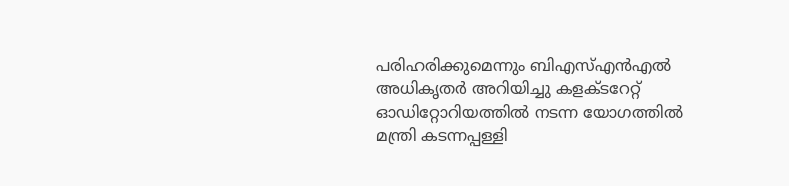പരിഹരിക്കുമെന്നും ബിഎസ്എൻഎൽ അധികൃതർ അറിയിച്ചു കളക്ടറേറ്റ് ഓഡിറ്റോറിയത്തിൽ നടന്ന യോഗത്തിൽ മന്ത്രി കടന്നപ്പള്ളി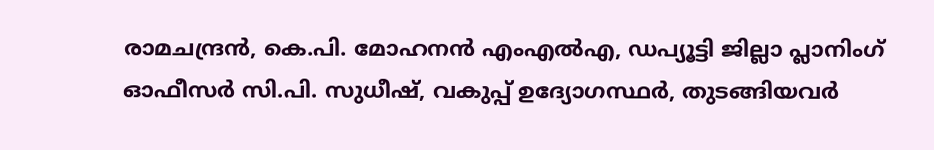രാമചന്ദ്രൻ, കെ.പി. മോഹനൻ എംഎൽഎ, ഡപ്യൂട്ടി ജില്ലാ പ്ലാനിംഗ് ഓഫീസർ സി.പി. സുധീഷ്, വകുപ്പ് ഉദ്യോഗസ്ഥർ, തുടങ്ങിയവർ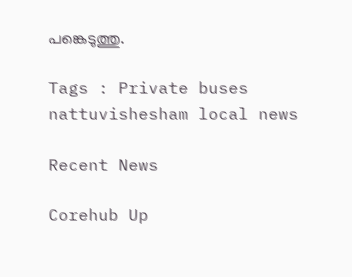പങ്കെടുത്തു.

Tags : Private buses nattuvishesham local news

Recent News

Corehub Up